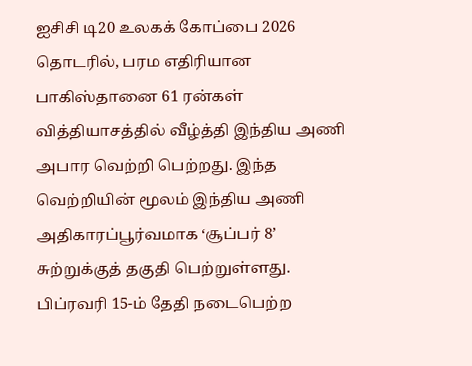ஐசிசி டி20 உலகக் கோப்பை 2026 தொடரில், பரம எதிரியான பாகிஸ்தானை 61 ரன்கள் வித்தியாசத்தில் வீழ்த்தி இந்திய அணி அபார வெற்றி பெற்றது. இந்த வெற்றியின் மூலம் இந்திய அணி அதிகாரப்பூர்வமாக ‘சூப்பர் 8’ சுற்றுக்குத் தகுதி பெற்றுள்ளது. பிப்ரவரி 15-ம் தேதி நடைபெற்ற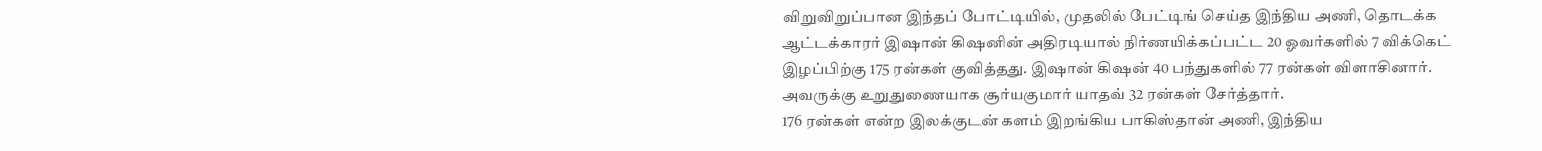விறுவிறுப்பான இந்தப் போட்டியில், முதலில் பேட்டிங் செய்த இந்திய அணி, தொடக்க ஆட்டக்காரர் இஷான் கிஷனின் அதிரடியால் நிர்ணயிக்கப்பட்ட 20 ஓவர்களில் 7 விக்கெட் இழப்பிற்கு 175 ரன்கள் குவித்தது. இஷான் கிஷன் 40 பந்துகளில் 77 ரன்கள் விளாசினார். அவருக்கு உறுதுணையாக சூர்யகுமார் யாதவ் 32 ரன்கள் சேர்த்தார்.
176 ரன்கள் என்ற இலக்குடன் களம் இறங்கிய பாகிஸ்தான் அணி, இந்திய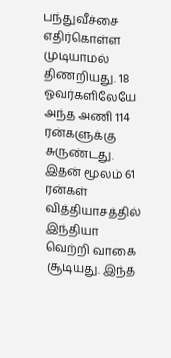பந்துவீச்சை எதிர்கொள்ள முடியாமல் திணறியது. 18 ஓவர்களிலேயே அந்த அணி 114 ரன்களுக்கு சுருண்டது. இதன் மூலம் 61 ரன்கள் வித்தியாசத்தில் இந்தியா வெற்றி வாகை சூடியது. இந்த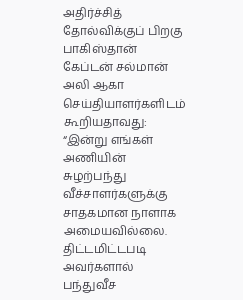அதிர்ச்சித் தோல்விக்குப் பிறகு பாகிஸ்தான் கேப்டன் சல்மான் அலி ஆகா செய்தியாளர்களிடம் கூறியதாவது:
“இன்று எங்கள் அணியின் சுழற்பந்து வீச்சாளர்களுக்கு சாதகமான நாளாக அமையவில்லை. திட்டமிட்டபடி அவர்களால் பந்துவீச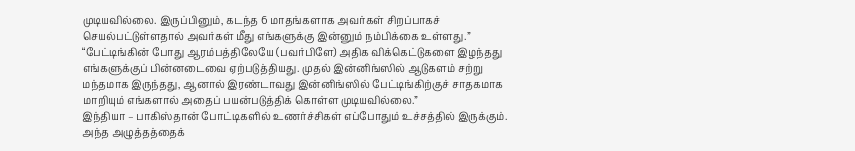முடியவில்லை. இருப்பினும், கடந்த 6 மாதங்களாக அவர்கள் சிறப்பாகச் செயல்பட்டுள்ளதால் அவர்கள் மீது எங்களுக்கு இன்னும் நம்பிக்கை உள்ளது.”
“பேட்டிங்கின் போது ஆரம்பத்திலேயே (பவர்பிளே) அதிக விக்கெட்டுகளை இழந்தது எங்களுக்குப் பின்னடைவை ஏற்படுத்தியது. முதல் இன்னிங்ஸில் ஆடுகளம் சற்று மந்தமாக இருந்தது, ஆனால் இரண்டாவது இன்னிங்ஸில் பேட்டிங்கிற்குச் சாதகமாக மாறியும் எங்களால் அதைப் பயன்படுத்திக் கொள்ள முடியவில்லை.”
இந்தியா – பாகிஸ்தான் போட்டிகளில் உணர்ச்சிகள் எப்போதும் உச்சத்தில் இருக்கும். அந்த அழுத்தத்தைக்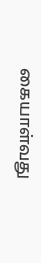கையாள்வது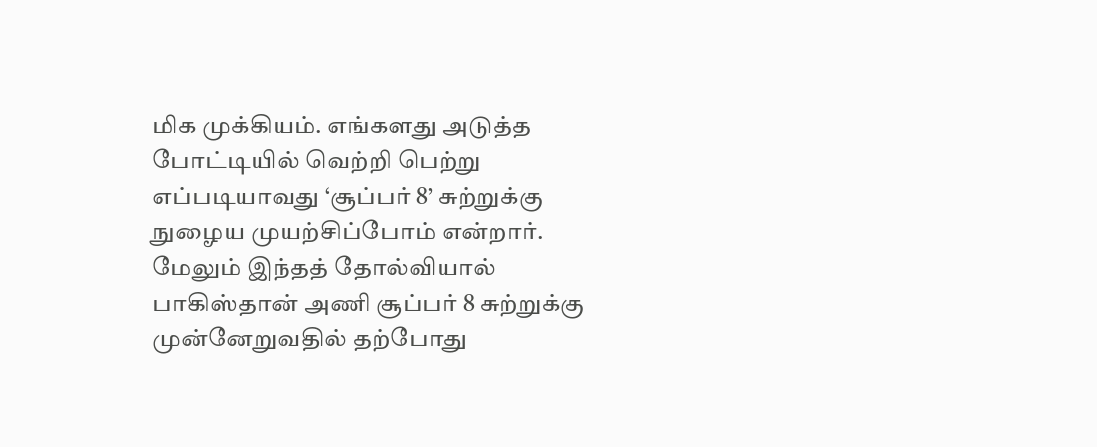மிக முக்கியம். எங்களது அடுத்த போட்டியில் வெற்றி பெற்று எப்படியாவது ‘சூப்பர் 8’ சுற்றுக்கு நுழைய முயற்சிப்போம் என்றார். மேலும் இந்தத் தோல்வியால் பாகிஸ்தான் அணி சூப்பர் 8 சுற்றுக்கு முன்னேறுவதில் தற்போது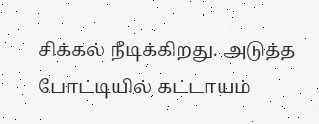சிக்கல் நீடிக்கிறது. அடுத்த போட்டியில் கட்டாயம்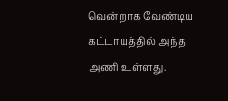வென்றாக வேண்டிய கட்டாயத்தில் அந்த அணி உள்ளது.